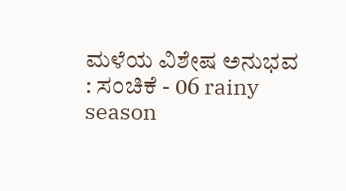ಮಳೆಯ ವಿಶೇಷ ಅನುಭವ : ಸಂಚಿಕೆ - 06 rainy season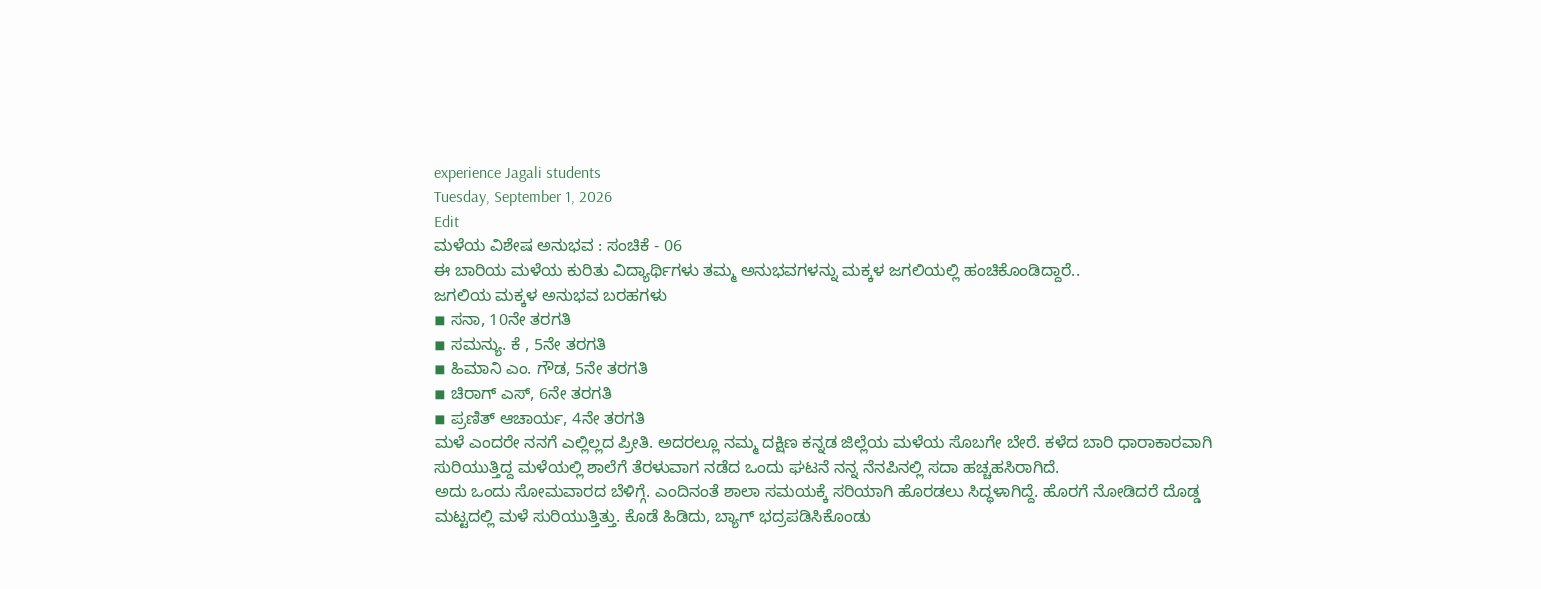experience Jagali students
Tuesday, September 1, 2026
Edit
ಮಳೆಯ ವಿಶೇಷ ಅನುಭವ : ಸಂಚಿಕೆ - 06
ಈ ಬಾರಿಯ ಮಳೆಯ ಕುರಿತು ವಿದ್ಯಾರ್ಥಿಗಳು ತಮ್ಮ ಅನುಭವಗಳನ್ನು ಮಕ್ಕಳ ಜಗಲಿಯಲ್ಲಿ ಹಂಚಿಕೊಂಡಿದ್ದಾರೆ..
ಜಗಲಿಯ ಮಕ್ಕಳ ಅನುಭವ ಬರಹಗಳು
◾ ಸನಾ, 10ನೇ ತರಗತಿ
◾ ಸಮನ್ಯು. ಕೆ , 5ನೇ ತರಗತಿ
◾ ಹಿಮಾನಿ ಎಂ. ಗೌಡ, 5ನೇ ತರಗತಿ
◾ ಚಿರಾಗ್ ಎಸ್, 6ನೇ ತರಗತಿ
◾ ಪ್ರಣಿತ್ ಆಚಾರ್ಯ, 4ನೇ ತರಗತಿ
ಮಳೆ ಎಂದರೇ ನನಗೆ ಎಲ್ಲಿಲ್ಲದ ಪ್ರೀತಿ. ಅದರಲ್ಲೂ ನಮ್ಮ ದಕ್ಷಿಣ ಕನ್ನಡ ಜಿಲ್ಲೆಯ ಮಳೆಯ ಸೊಬಗೇ ಬೇರೆ. ಕಳೆದ ಬಾರಿ ಧಾರಾಕಾರವಾಗಿ ಸುರಿಯುತ್ತಿದ್ದ ಮಳೆಯಲ್ಲಿ ಶಾಲೆಗೆ ತೆರಳುವಾಗ ನಡೆದ ಒಂದು ಘಟನೆ ನನ್ನ ನೆನಪಿನಲ್ಲಿ ಸದಾ ಹಚ್ಚಹಸಿರಾಗಿದೆ.
ಅದು ಒಂದು ಸೋಮವಾರದ ಬೆಳಿಗ್ಗೆ. ಎಂದಿನಂತೆ ಶಾಲಾ ಸಮಯಕ್ಕೆ ಸರಿಯಾಗಿ ಹೊರಡಲು ಸಿದ್ಧಳಾಗಿದ್ದೆ. ಹೊರಗೆ ನೋಡಿದರೆ ದೊಡ್ಡ ಮಟ್ಟದಲ್ಲಿ ಮಳೆ ಸುರಿಯುತ್ತಿತ್ತು. ಕೊಡೆ ಹಿಡಿದು, ಬ್ಯಾಗ್ ಭದ್ರಪಡಿಸಿಕೊಂಡು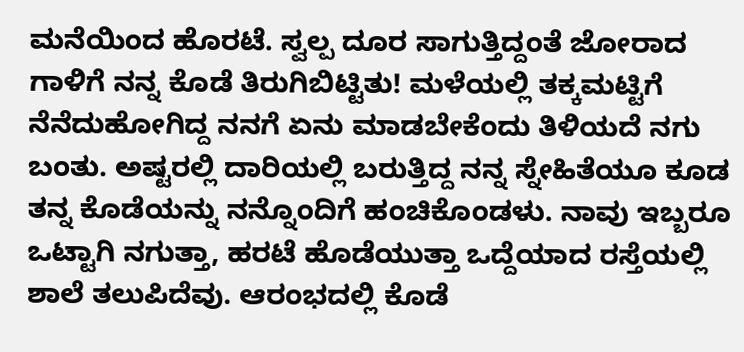ಮನೆಯಿಂದ ಹೊರಟೆ. ಸ್ವಲ್ಪ ದೂರ ಸಾಗುತ್ತಿದ್ದಂತೆ ಜೋರಾದ ಗಾಳಿಗೆ ನನ್ನ ಕೊಡೆ ತಿರುಗಿಬಿಟ್ಟಿತು! ಮಳೆಯಲ್ಲಿ ತಕ್ಕಮಟ್ಟಿಗೆ ನೆನೆದುಹೋಗಿದ್ದ ನನಗೆ ಏನು ಮಾಡಬೇಕೆಂದು ತಿಳಿಯದೆ ನಗು ಬಂತು. ಅಷ್ಟರಲ್ಲಿ ದಾರಿಯಲ್ಲಿ ಬರುತ್ತಿದ್ದ ನನ್ನ ಸ್ನೇಹಿತೆಯೂ ಕೂಡ ತನ್ನ ಕೊಡೆಯನ್ನು ನನ್ನೊಂದಿಗೆ ಹಂಚಿಕೊಂಡಳು. ನಾವು ಇಬ್ಬರೂ ಒಟ್ಟಾಗಿ ನಗುತ್ತಾ, ಹರಟೆ ಹೊಡೆಯುತ್ತಾ ಒದ್ದೆಯಾದ ರಸ್ತೆಯಲ್ಲಿ ಶಾಲೆ ತಲುಪಿದೆವು. ಆರಂಭದಲ್ಲಿ ಕೊಡೆ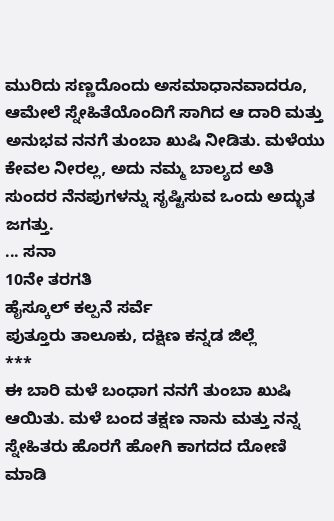ಮುರಿದು ಸಣ್ಣದೊಂದು ಅಸಮಾಧಾನವಾದರೂ, ಆಮೇಲೆ ಸ್ನೇಹಿತೆಯೊಂದಿಗೆ ಸಾಗಿದ ಆ ದಾರಿ ಮತ್ತು ಅನುಭವ ನನಗೆ ತುಂಬಾ ಖುಷಿ ನೀಡಿತು. ಮಳೆಯು ಕೇವಲ ನೀರಲ್ಲ, ಅದು ನಮ್ಮ ಬಾಲ್ಯದ ಅತಿ ಸುಂದರ ನೆನಪುಗಳನ್ನು ಸೃಷ್ಟಿಸುವ ಒಂದು ಅದ್ಭುತ ಜಗತ್ತು.
... ಸನಾ
10ನೇ ತರಗತಿ
ಹೈಸ್ಕೂಲ್ ಕಲ್ಪನೆ ಸರ್ವೆ
ಪುತ್ತೂರು ತಾಲೂಕು, ದಕ್ಷಿಣ ಕನ್ನಡ ಜಿಲ್ಲೆ
***
ಈ ಬಾರಿ ಮಳೆ ಬಂಧಾಗ ನನಗೆ ತುಂಬಾ ಖುಷಿ ಆಯಿತು. ಮಳೆ ಬಂದ ತಕ್ಷಣ ನಾನು ಮತ್ತು ನನ್ನ ಸ್ನೇಹಿತರು ಹೊರಗೆ ಹೋಗಿ ಕಾಗದದ ದೋಣಿ ಮಾಡಿ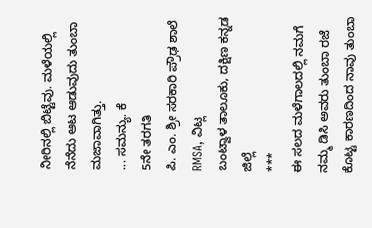ನೀರಿನಲ್ಲಿ ಬಿಟ್ಟೆವು. ಮಳೆಯಲ್ಲಿ ನೆನೆದು ಆಟ ಆಡುವುದು ತುಂಬಾ ಮಜಾವಾಗಿತ್ತು.
... ಸಮನ್ಯು. ಕೆ
5ನೇ ತರಗತಿ
ಪಿ. ಎಂ. ಶ್ರೀ ಸರಕಾರಿ ಪ್ರೌಢ ಶಾಲೆ RMSA, ವಿಟ್ಲ
ಬಂಟ್ವಾಳ ತಾಲೂಕು, ದಕ್ಷಿಣ ಕನ್ನಡ ಜಿಲ್ಲೆ
***
ಈ ಸಲದ ಮಳೆಗಾಲದಲ್ಲಿ ನಮಗೆ ನಮ್ಮ ಡಿಸಿ ಅವರು ತುಂಬಾ ರಜೆ ಕೊಟ್ಟ ಕಾರಣದಿಂದ ನಾವು ತುಂಬಾ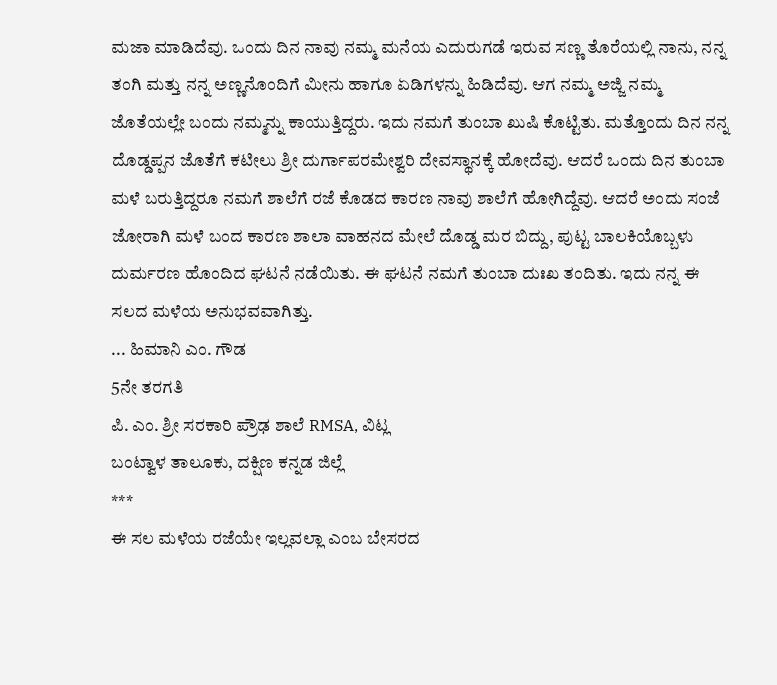ಮಜಾ ಮಾಡಿದೆವು. ಒಂದು ದಿನ ನಾವು ನಮ್ಮ ಮನೆಯ ಎದುರುಗಡೆ ಇರುವ ಸಣ್ಣ ತೊರೆಯಲ್ಲಿ ನಾನು, ನನ್ನ ತಂಗಿ ಮತ್ತು ನನ್ನ ಅಣ್ಣನೊಂದಿಗೆ ಮೀನು ಹಾಗೂ ಏಡಿಗಳನ್ನು ಹಿಡಿದೆವು. ಆಗ ನಮ್ಮ ಅಜ್ಜಿ ನಮ್ಮ ಜೊತೆಯಲ್ಲೇ ಬಂದು ನಮ್ಮನ್ನು ಕಾಯುತ್ತಿದ್ದರು. ಇದು ನಮಗೆ ತುಂಬಾ ಖುಷಿ ಕೊಟ್ಟಿತು. ಮತ್ತೊಂದು ದಿನ ನನ್ನ ದೊಡ್ಡಪ್ಪನ ಜೊತೆಗೆ ಕಟೀಲು ಶ್ರೀ ದುರ್ಗಾಪರಮೇಶ್ವರಿ ದೇವಸ್ಥಾನಕ್ಕೆ ಹೋದೆವು. ಆದರೆ ಒಂದು ದಿನ ತುಂಬಾ ಮಳೆ ಬರುತ್ತಿದ್ದರೂ ನಮಗೆ ಶಾಲೆಗೆ ರಜೆ ಕೊಡದ ಕಾರಣ ನಾವು ಶಾಲೆಗೆ ಹೋಗಿದ್ದೆವು. ಆದರೆ ಅಂದು ಸಂಜೆ ಜೋರಾಗಿ ಮಳೆ ಬಂದ ಕಾರಣ ಶಾಲಾ ವಾಹನದ ಮೇಲೆ ದೊಡ್ಡ ಮರ ಬಿದ್ದು, ಪುಟ್ಟ ಬಾಲಕಿಯೊಬ್ಬಳು ದುರ್ಮರಣ ಹೊಂದಿದ ಘಟನೆ ನಡೆಯಿತು. ಈ ಘಟನೆ ನಮಗೆ ತುಂಬಾ ದುಃಖ ತಂದಿತು. ಇದು ನನ್ನ ಈ ಸಲದ ಮಳೆಯ ಅನುಭವವಾಗಿತ್ತು.
... ಹಿಮಾನಿ ಎಂ. ಗೌಡ
5ನೇ ತರಗತಿ
ಪಿ. ಎಂ. ಶ್ರೀ ಸರಕಾರಿ ಪ್ರೌಢ ಶಾಲೆ RMSA, ವಿಟ್ಲ
ಬಂಟ್ವಾಳ ತಾಲೂಕು, ದಕ್ಷಿಣ ಕನ್ನಡ ಜಿಲ್ಲೆ
***
ಈ ಸಲ ಮಳೆಯ ರಜೆಯೇ ಇಲ್ಲವಲ್ಲಾ ಎಂಬ ಬೇಸರದ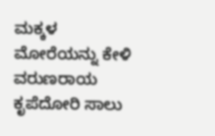ಮಕ್ಕಳ ಮೋರೆಯನ್ನು ಕೇಳಿ ವರುಣರಾಯ ಕೃಪೆದೋರಿ ಸಾಲು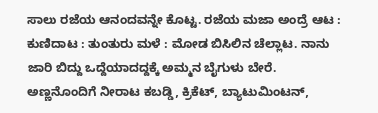ಸಾಲು ರಜೆಯ ಆನಂದವನ್ನೇ ಕೊಟ್ಟ. ರಜೆಯ ಮಜಾ ಅಂದ್ರೆ ಆಟ : ಕುಣಿದಾಟ : ತುಂತುರು ಮಳೆ : ಮೋಡ ಬಿಸಿಲಿನ ಚೆಲ್ಲಾಟ. ನಾನು ಜಾರಿ ಬಿದ್ದು ಒದ್ದೆಯಾದದ್ದಕ್ಕೆ ಅಮ್ಮನ ಬೈಗುಳು ಬೇರೆ. ಅಣ್ಣನೊಂದಿಗೆ ನೀರಾಟ ಕಬಡ್ಡಿ, ಕ್ರಿಕೆಟ್, ಬ್ಯಾಟುಮಿಂಟನ್,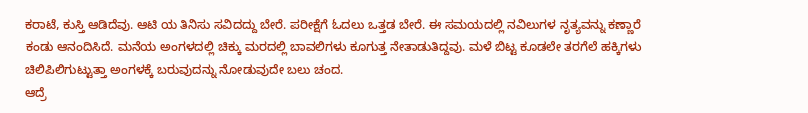ಕರಾಟೆ, ಕುಸ್ತಿ ಆಡಿದೆವು. ಆಟಿ ಯ ತಿನಿಸು ಸವಿದದ್ದು ಬೇರೆ. ಪರೀಕ್ಷೆಗೆ ಓದಲು ಒತ್ತಡ ಬೇರೆ. ಈ ಸಮಯದಲ್ಲಿ ನವಿಲುಗಳ ನೃತ್ಯವನ್ನು ಕಣ್ಣಾರೆ ಕಂಡು ಆನಂದಿಸಿದೆ. ಮನೆಯ ಅಂಗಳದಲ್ಲಿ ಚಿಕ್ಕು ಮರದಲ್ಲಿ ಬಾವಲಿಗಳು ಕೂಗುತ್ತ ನೇತಾಡುತಿದ್ದವು. ಮಳೆ ಬಿಟ್ಟ ಕೂಡಲೇ ತರಗೆಲೆ ಹಕ್ಕಿಗಳು ಚಿಲಿಪಿಲಿಗುಟ್ಟುತ್ತಾ ಅಂಗಳಕ್ಕೆ ಬರುವುದನ್ನು ನೋಡುವುದೇ ಬಲು ಚಂದ.
ಆದ್ರೆ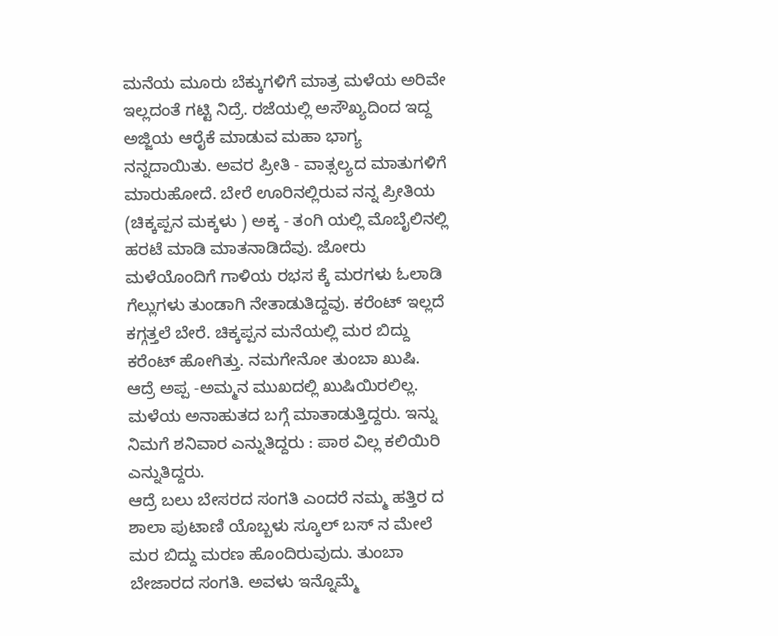ಮನೆಯ ಮೂರು ಬೆಕ್ಕುಗಳಿಗೆ ಮಾತ್ರ ಮಳೆಯ ಅರಿವೇ ಇಲ್ಲದಂತೆ ಗಟ್ಟಿ ನಿದ್ರೆ. ರಜೆಯಲ್ಲಿ ಅಸೌಖ್ಯದಿಂದ ಇದ್ದ ಅಜ್ಜಿಯ ಆರೈಕೆ ಮಾಡುವ ಮಹಾ ಭಾಗ್ಯ ನನ್ನದಾಯಿತು. ಅವರ ಪ್ರೀತಿ - ವಾತ್ಸಲ್ಯದ ಮಾತುಗಳಿಗೆ ಮಾರುಹೋದೆ. ಬೇರೆ ಊರಿನಲ್ಲಿರುವ ನನ್ನ ಪ್ರೀತಿಯ (ಚಿಕ್ಕಪ್ಪನ ಮಕ್ಕಳು ) ಅಕ್ಕ - ತಂಗಿ ಯಲ್ಲಿ ಮೊಬೈಲಿನಲ್ಲಿ ಹರಟೆ ಮಾಡಿ ಮಾತನಾಡಿದೆವು. ಜೋರು ಮಳೆಯೊಂದಿಗೆ ಗಾಳಿಯ ರಭಸ ಕ್ಕೆ ಮರಗಳು ಓಲಾಡಿ ಗೆಲ್ಲುಗಳು ತುಂಡಾಗಿ ನೇತಾಡುತಿದ್ದವು. ಕರೆಂಟ್ ಇಲ್ಲದೆ ಕಗ್ಗತ್ತಲೆ ಬೇರೆ. ಚಿಕ್ಕಪ್ಪನ ಮನೆಯಲ್ಲಿ ಮರ ಬಿದ್ದು ಕರೆಂಟ್ ಹೋಗಿತ್ತು. ನಮಗೇನೋ ತುಂಬಾ ಖುಷಿ. ಆದ್ರೆ ಅಪ್ಪ -ಅಮ್ಮನ ಮುಖದಲ್ಲಿ ಖುಷಿಯಿರಲಿಲ್ಲ. ಮಳೆಯ ಅನಾಹುತದ ಬಗ್ಗೆ ಮಾತಾಡುತ್ತಿದ್ದರು. ಇನ್ನು ನಿಮಗೆ ಶನಿವಾರ ಎನ್ನುತಿದ್ದರು : ಪಾಠ ವಿಲ್ಲ ಕಲಿಯಿರಿ ಎನ್ನುತಿದ್ದರು.
ಆದ್ರೆ ಬಲು ಬೇಸರದ ಸಂಗತಿ ಎಂದರೆ ನಮ್ಮ ಹತ್ತಿರ ದ ಶಾಲಾ ಪುಟಾಣಿ ಯೊಬ್ಬಳು ಸ್ಕೂಲ್ ಬಸ್ ನ ಮೇಲೆ ಮರ ಬಿದ್ದು ಮರಣ ಹೊಂದಿರುವುದು. ತುಂಬಾ ಬೇಜಾರದ ಸಂಗತಿ. ಅವಳು ಇನ್ನೊಮ್ಮೆ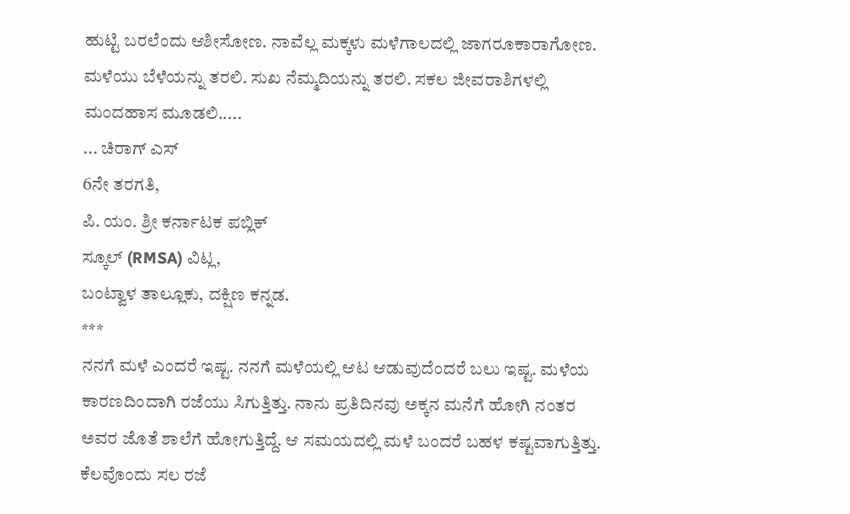ಹುಟ್ಟಿ ಬರಲೆಂದು ಆಶೀಸೋಣ. ನಾವೆಲ್ಲ ಮಕ್ಕಳು ಮಳೆಗಾಲದಲ್ಲಿ ಜಾಗರೂಕಾರಾಗೋಣ. ಮಳೆಯು ಬೆಳೆಯನ್ನು ತರಲಿ. ಸುಖ ನೆಮ್ಮದಿಯನ್ನು ತರಲಿ. ಸಕಲ ಜೀವರಾಶಿಗಳಲ್ಲಿ ಮಂದಹಾಸ ಮೂಡಲಿ.....
... ಚಿರಾಗ್ ಎಸ್
6ನೇ ತರಗತಿ,
ಪಿ. ಯಂ. ಶ್ರೀ ಕರ್ನಾಟಕ ಪಬ್ಲಿಕ್
ಸ್ಕೂಲ್ (RMSA) ವಿಟ್ಲ,
ಬಂಟ್ವಾಳ ತಾಲ್ಲೂಕು, ದಕ್ಷಿಣ ಕನ್ನಡ.
***
ನನಗೆ ಮಳೆ ಎಂದರೆ ಇಷ್ಟ. ನನಗೆ ಮಳೆಯಲ್ಲಿ ಆಟ ಆಡುವುದೆಂದರೆ ಬಲು ಇಷ್ಟ. ಮಳೆಯ ಕಾರಣದಿಂದಾಗಿ ರಜೆಯು ಸಿಗುತ್ತಿತ್ತು. ನಾನು ಪ್ರತಿದಿನವು ಅಕ್ಕನ ಮನೆಗೆ ಹೋಗಿ ನಂತರ ಅವರ ಜೊತೆ ಶಾಲೆಗೆ ಹೋಗುತ್ತಿದ್ದೆ. ಆ ಸಮಯದಲ್ಲಿ ಮಳೆ ಬಂದರೆ ಬಹಳ ಕಷ್ಟವಾಗುತ್ತಿತ್ತು. ಕೆಲವೊಂದು ಸಲ ರಜೆ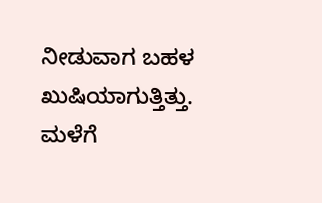ನೀಡುವಾಗ ಬಹಳ ಖುಷಿಯಾಗುತ್ತಿತ್ತು. ಮಳೆಗೆ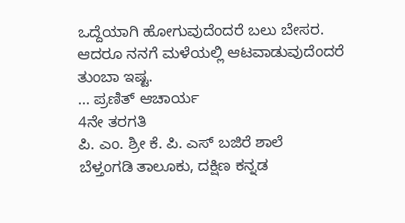ಒದ್ದೆಯಾಗಿ ಹೋಗುವುದೆಂದರೆ ಬಲು ಬೇಸರ. ಆದರೂ ನನಗೆ ಮಳೆಯಲ್ಲಿ ಆಟವಾಡುವುದೆಂದರೆ ತುಂಬಾ ಇಷ್ಟ.
... ಪ್ರಣಿತ್ ಆಚಾರ್ಯ
4ನೇ ತರಗತಿ
ಪಿ. ಎಂ. ಶ್ರೀ ಕೆ. ಪಿ. ಎಸ್ ಬಜಿರೆ ಶಾಲೆ
ಬೆಳ್ತಂಗಡಿ ತಾಲೂಕು, ದಕ್ಷಿಣ ಕನ್ನಡ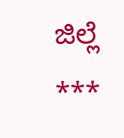ಜಿಲ್ಲೆ
***